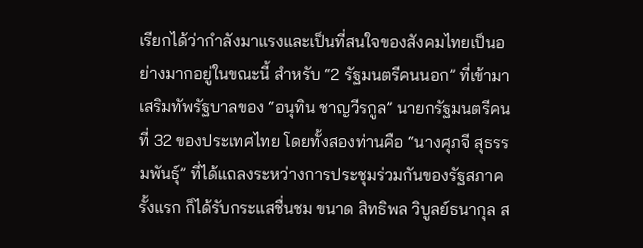เรียกได้ว่ากำลังมาแรงและเป็นที่สนใจของสังคมไทยเป็นอย่างมากอยู่ในขณะนี้ สำหรับ “2 รัฐมนตรีคนนอก” ที่เข้ามาเสริมทัพรัฐบาลของ “อนุทิน ชาญวีรกูล” นายกรัฐมนตรีคนที่ 32 ของประเทศไทย โดยทั้งสองท่านคือ “นางศุภจี สุธรรมพันธุ์” ที่ได้แถลงระหว่างการประชุมร่วมกันของรัฐสภาครั้งแรก ก็ได้รับกระแสชื่นชม ขนาด สิทธิพล วิบูลย์ธนากุล ส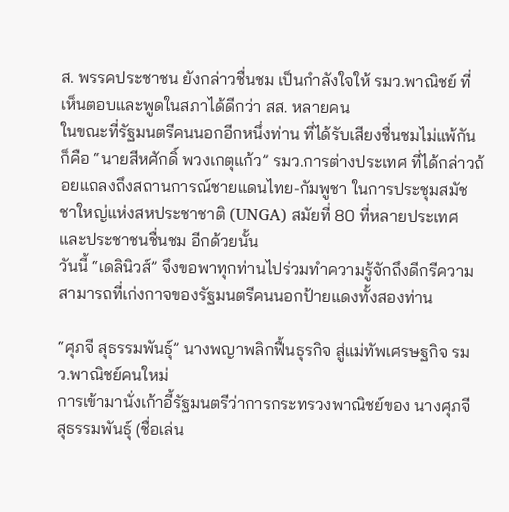ส. พรรคประชาชน ยังกล่าวชื่นชม เป็นกำลังใจให้ รมว.พาณิชย์ ที่เห็นตอบและพูดในสภาได้ดีกว่า สส. หลายคน
ในขณะที่รัฐมนตรีคนนอกอีกหนึ่งท่าน ที่ได้รับเสียงชื่นชมไม่แพ้กัน ก็คือ “นายสีหศักดิ์ พวงเกตุแก้ว” รมว.การต่างประเทศ ที่ได้กล่าวถ้อยแถลงถึงสถานการณ์ชายแดนไทย-กัมพูชา ในการประชุมสมัชชาใหญ่แห่งสหประชาชาติ (UNGA) สมัยที่ 80 ที่หลายประเทศและประชาชนชื่นชม อีกด้วยนั้น
วันนี้ “เดลินิวส์” จึงขอพาทุกท่านไปร่วมทำความรู้จักถึงดีกรีความสามารถที่เก่งกาจของรัฐมนตรีคนนอกป้ายแดงทั้งสองท่าน

“ศุภจี สุธรรมพันธุ์” นางพญาพลิกฟื้นธุรกิจ สู่แม่ทัพเศรษฐกิจ รมว.พาณิชย์คนใหม่
การเข้ามานั่งเก้าอี้รัฐมนตรีว่าการกระทรวงพาณิชย์ของ นางศุภจี สุธรรมพันธุ์ (ชื่อเล่น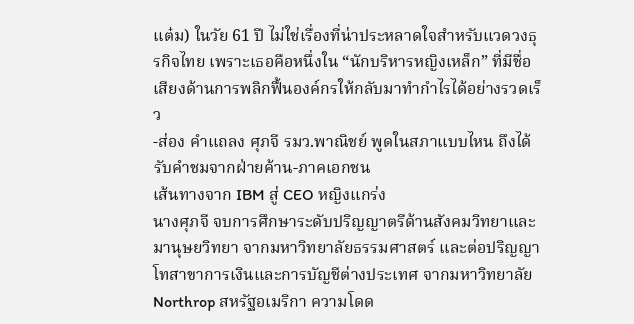แต๋ม) ในวัย 61 ปี ไม่ใช่เรื่องที่น่าประหลาดใจสำหรับแวดวงธุรกิจไทย เพราะเธอคือหนึ่งใน “นักบริหารหญิงเหล็ก” ที่มีชื่อเสียงด้านการพลิกฟื้นองค์กรให้กลับมาทำกำไรได้อย่างรวดเร็ว
-ส่อง คำแถลง ศุภจี รมว.พาณิชย์ พูดในสภาแบบไหน ถึงได้รับคำชมจากฝ่ายค้าน-ภาคเอกชน
เส้นทางจาก IBM สู่ CEO หญิงแกร่ง
นางศุภจี จบการศึกษาระดับปริญญาตรีด้านสังคมวิทยาและมานุษยวิทยา จากมหาวิทยาลัยธรรมศาสตร์ และต่อปริญญาโทสาขาการเงินและการบัญชีต่างประเทศ จากมหาวิทยาลัย Northrop สหรัฐอเมริกา ความโดด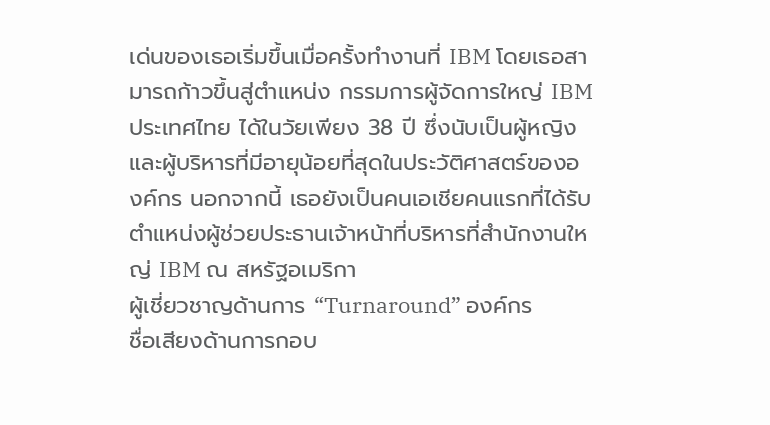เด่นของเธอเริ่มขึ้นเมื่อครั้งทำงานที่ IBM โดยเธอสามารถก้าวขึ้นสู่ตำแหน่ง กรรมการผู้จัดการใหญ่ IBM ประเทศไทย ได้ในวัยเพียง 38 ปี ซึ่งนับเป็นผู้หญิงและผู้บริหารที่มีอายุน้อยที่สุดในประวัติศาสตร์ขององค์กร นอกจากนี้ เธอยังเป็นคนเอเชียคนแรกที่ได้รับตำแหน่งผู้ช่วยประธานเจ้าหน้าที่บริหารที่สำนักงานใหญ่ IBM ณ สหรัฐอเมริกา
ผู้เชี่ยวชาญด้านการ “Turnaround” องค์กร
ชื่อเสียงด้านการกอบ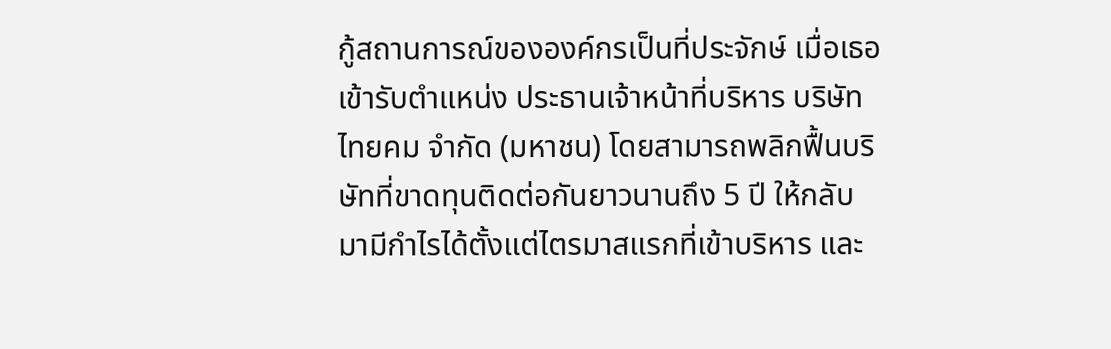กู้สถานการณ์ขององค์กรเป็นที่ประจักษ์ เมื่อเธอเข้ารับตำแหน่ง ประธานเจ้าหน้าที่บริหาร บริษัท ไทยคม จำกัด (มหาชน) โดยสามารถพลิกฟื้นบริษัทที่ขาดทุนติดต่อกันยาวนานถึง 5 ปี ให้กลับมามีกำไรได้ตั้งแต่ไตรมาสแรกที่เข้าบริหาร และ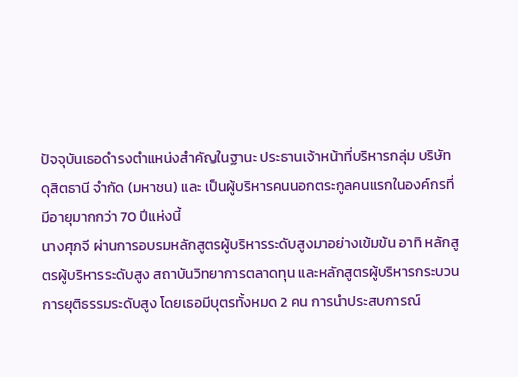ปัจจุบันเธอดำรงตำแหน่งสำคัญในฐานะ ประธานเจ้าหน้าที่บริหารกลุ่ม บริษัท ดุสิตธานี จำกัด (มหาชน) และ เป็นผู้บริหารคนนอกตระกูลคนแรกในองค์กรที่มีอายุมากกว่า 70 ปีแห่งนี้
นางศุภจี ผ่านการอบรมหลักสูตรผู้บริหารระดับสูงมาอย่างเข้มข้น อาทิ หลักสูตรผู้บริหารระดับสูง สถาบันวิทยาการตลาดทุน และหลักสูตรผู้บริหารกระบวนการยุติธรรมระดับสูง โดยเธอมีบุตรทั้งหมด 2 คน การนำประสบการณ์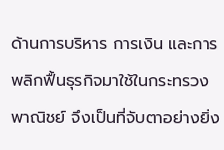ด้านการบริหาร การเงิน และการพลิกฟื้นธุรกิจมาใช้ในกระทรวงพาณิชย์ จึงเป็นที่จับตาอย่างยิ่ง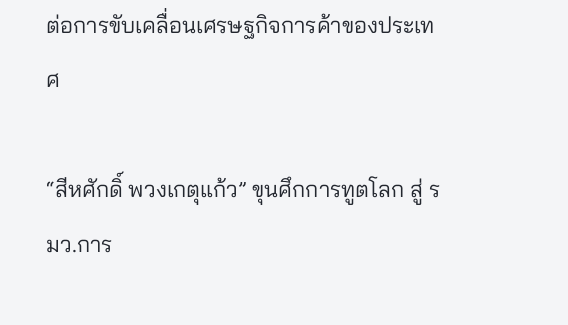ต่อการขับเคลื่อนเศรษฐกิจการค้าของประเทศ

“สีหศักดิ์ พวงเกตุแก้ว” ขุนศึกการทูตโลก สู่ รมว.การ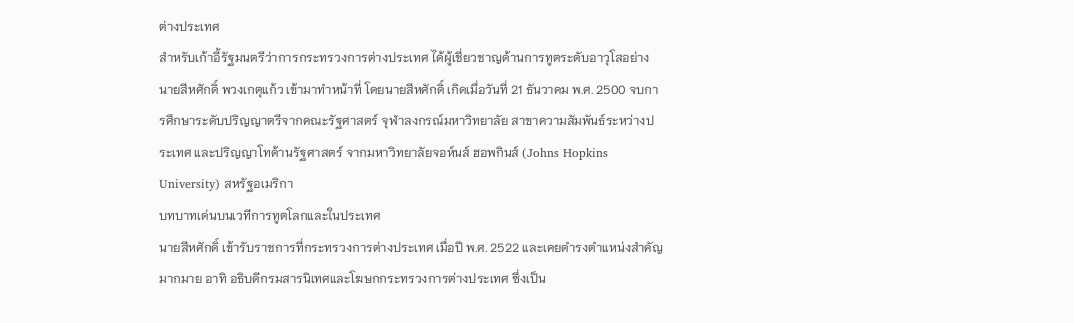ต่างประเทศ
สำหรับเก้าอี้รัฐมนตรีว่าการกระทรวงการต่างประเทศ ได้ผู้เชี่ยวชาญด้านการทูตระดับอาวุโสอย่าง นายสีหศักดิ์ พวงเกตุแก้ว เข้ามาทำหน้าที่ โดยนายสีหศักดิ์ เกิดเมื่อวันที่ 21 ธันวาคม พ.ศ. 2500 จบการศึกษาระดับปริญญาตรีจากคณะรัฐศาสตร์ จุฬาลงกรณ์มหาวิทยาลัย สาขาความสัมพันธ์ระหว่างประเทศ และปริญญาโทด้านรัฐศาสตร์ จากมหาวิทยาลัยจอห์นส์ ฮอพกินส์ (Johns Hopkins University) สหรัฐอเมริกา
บทบาทเด่นบนเวทีการทูตโลกและในประเทศ
นายสีหศักดิ์ เข้ารับราชการที่กระทรวงการต่างประเทศ เมื่อปี พ.ศ. 2522 และเคยดำรงตำแหน่งสำคัญมากมาย อาทิ อธิบดีกรมสารนิเทศและโฆษกกระทรวงการต่างประเทศ ซึ่งเป็น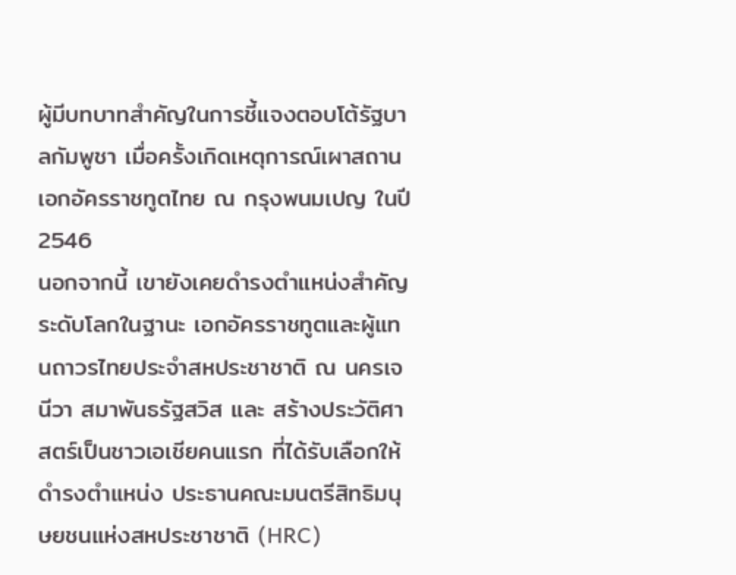ผู้มีบทบาทสำคัญในการชี้แจงตอบโต้รัฐบาลกัมพูชา เมื่อครั้งเกิดเหตุการณ์เผาสถานเอกอัครราชทูตไทย ณ กรุงพนมเปญ ในปี 2546
นอกจากนี้ เขายังเคยดำรงตำแหน่งสำคัญระดับโลกในฐานะ เอกอัครราชทูตและผู้แทนถาวรไทยประจำสหประชาชาติ ณ นครเจนีวา สมาพันธรัฐสวิส และ สร้างประวัติศาสตร์เป็นชาวเอเชียคนแรก ที่ได้รับเลือกให้ดำรงตำแหน่ง ประธานคณะมนตรีสิทธิมนุษยชนแห่งสหประชาชาติ (HRC)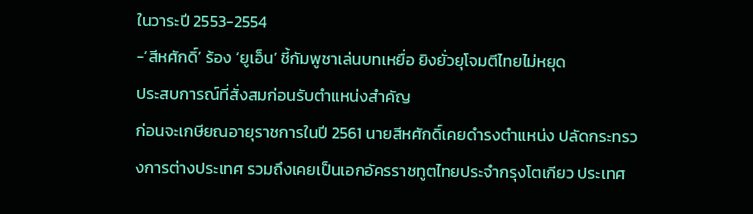ในวาระปี 2553-2554
-‘สีหศักดิ์’ ร้อง ‘ยูเอ็น’ ชี้กัมพูชาเล่นบทเหยื่อ ยิงยั่วยุโจมตีไทยไม่หยุด
ประสบการณ์ที่สั่งสมก่อนรับตำแหน่งสำคัญ
ก่อนจะเกษียณอายุราชการในปี 2561 นายสีหศักดิ์เคยดำรงตำแหน่ง ปลัดกระทรวงการต่างประเทศ รวมถึงเคยเป็นเอกอัครราชทูตไทยประจำกรุงโตเกียว ประเทศ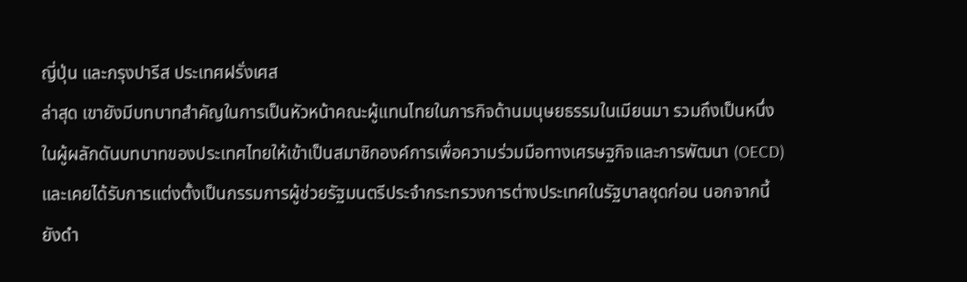ญี่ปุ่น และกรุงปารีส ประเทศฝรั่งเศส
ล่าสุด เขายังมีบทบาทสำคัญในการเป็นหัวหน้าคณะผู้แทนไทยในภารกิจด้านมนุษยธรรมในเมียนมา รวมถึงเป็นหนึ่งในผู้ผลักดันบทบาทของประเทศไทยให้เข้าเป็นสมาชิกองค์การเพื่อความร่วมมือทางเศรษฐกิจและการพัฒนา (OECD) และเคยได้รับการแต่งตั้งเป็นกรรมการผู้ช่วยรัฐมนตรีประจำกระทรวงการต่างประเทศในรัฐบาลชุดก่อน นอกจากนี้ยังดำ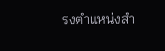รงตำแหน่งสำ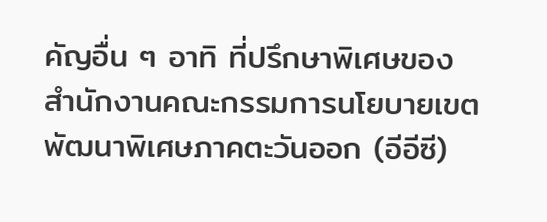คัญอื่น ๆ อาทิ ที่ปรึกษาพิเศษของสำนักงานคณะกรรมการนโยบายเขตพัฒนาพิเศษภาคตะวันออก (อีอีซี)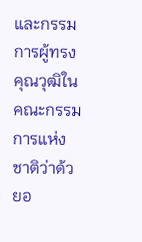และกรรมการผู้ทรงคุณวุฒิในคณะกรรมการแห่งชาติว่าด้วยอ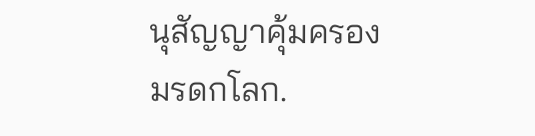นุสัญญาคุ้มครองมรดกโลก.